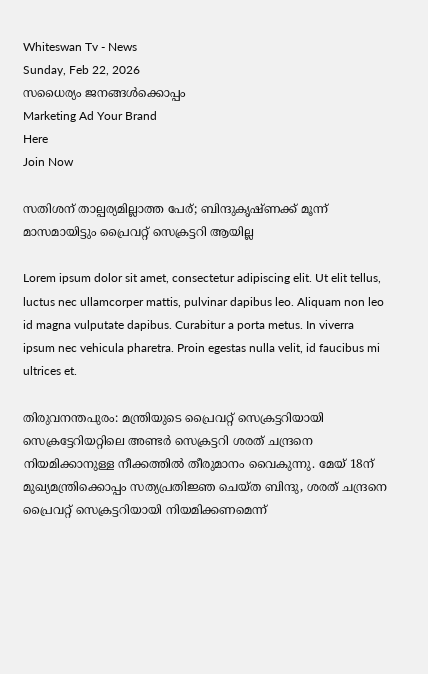Whiteswan Tv - News
Sunday, Feb 22, 2026
സധൈര്യം ജനങ്ങൾക്കൊപ്പം
Marketing Ad Your Brand
Here
Join Now

സതിശന് താല്പര്യമില്ലാത്ത പേര്; ബിന്ദുകൃഷ്ണക്ക് മൂന്ന് മാസമായിട്ടും പ്രൈവറ്റ് സെക്രട്ടറി ആയില്ല

Lorem ipsum dolor sit amet, consectetur adipiscing elit. Ut elit tellus, luctus nec ullamcorper mattis, pulvinar dapibus leo. Aliquam non leo id magna vulputate dapibus. Curabitur a porta metus. In viverra ipsum nec vehicula pharetra. Proin egestas nulla velit, id faucibus mi ultrices et.

തിരുവനന്തപുരം: മന്ത്രിയുടെ പ്രൈവറ്റ് സെക്രട്ടറിയായി സെക്രട്ടേറിയറ്റിലെ അണ്ടർ സെക്രട്ടറി ശരത് ചന്ദ്രനെ നിയമിക്കാനുള്ള നീക്കത്തിൽ തീരുമാനം വൈകുന്നു. മേയ് 18ന് മുഖ്യമന്ത്രിക്കൊപ്പം സത്യപ്രതിജ്ഞ ചെയ്ത ബിന്ദു, ശരത് ചന്ദ്രനെ പ്രൈവറ്റ് സെക്രട്ടറിയായി നിയമിക്കണമെന്ന്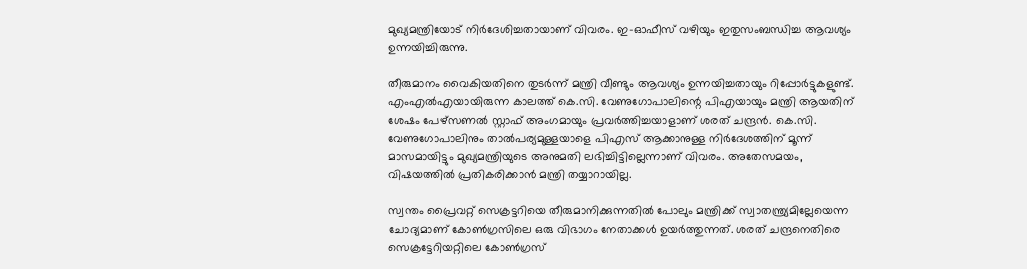മുഖ്യമന്ത്രിയോട് നിർദേശിച്ചതായാണ് വിവരം. ഇ-ഓഫീസ് വഴിയും ഇതുസംബന്ധിച്ച ആവശ്യം ഉന്നയിച്ചിരുന്നു.

തീരുമാനം വൈകിയതിനെ തുടർന്ന് മന്ത്രി വീണ്ടും ആവശ്യം ഉന്നയിച്ചതായും റിപ്പോർട്ടുകളുണ്ട്. എംഎൽഎയായിരുന്ന കാലത്ത് കെ.സി. വേണുഗോപാലിന്റെ പിഎയായും മന്ത്രി ആയതിന് ശേഷം പേഴ്സണൽ സ്റ്റാഫ് അംഗമായും പ്രവർത്തിച്ചയാളാണ് ശരത് ചന്ദ്രൻ. കെ.സി. വേണുഗോപാലിനും താൽപര്യമുള്ളയാളെ പിഎസ് ആക്കാനുള്ള നിർദേശത്തിന് മൂന്ന് മാസമായിട്ടും മുഖ്യമന്ത്രിയുടെ അനുമതി ലഭിച്ചിട്ടില്ലെന്നാണ് വിവരം. അതേസമയം, വിഷയത്തിൽ പ്രതികരിക്കാൻ മന്ത്രി തയ്യാറായില്ല.

സ്വന്തം പ്രൈവറ്റ് സെക്രട്ടറിയെ തീരുമാനിക്കുന്നതിൽ പോലും മന്ത്രിക്ക് സ്വാതന്ത്ര്യമില്ലേയെന്ന ചോദ്യമാണ് കോൺഗ്രസിലെ ഒരു വിഭാഗം നേതാക്കൾ ഉയർത്തുന്നത്. ശരത് ചന്ദ്രനെതിരെ സെക്രട്ടേറിയറ്റിലെ കോൺഗ്രസ്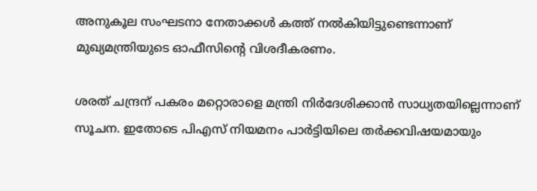അനുകൂല സംഘടനാ നേതാക്കൾ കത്ത് നൽകിയിട്ടുണ്ടെന്നാണ് മുഖ്യമന്ത്രിയുടെ ഓഫീസിന്റെ വിശദീകരണം.

ശരത് ചന്ദ്രന് പകരം മറ്റൊരാളെ മന്ത്രി നിർദേശിക്കാൻ സാധ്യതയില്ലെന്നാണ് സൂചന. ഇതോടെ പിഎസ് നിയമനം പാർട്ടിയിലെ തർക്കവിഷയമായും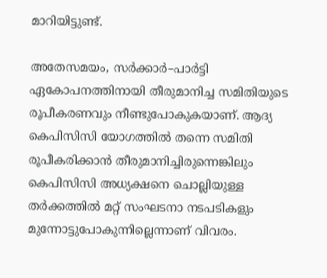മാറിയിട്ടുണ്ട്.

അതേസമയം, സർക്കാർ–പാർട്ടി ഏകോപനത്തിനായി തീരുമാനിച്ച സമിതിയുടെ രൂപീകരണവും നീണ്ടുപോകുകയാണ്. ആദ്യ കെപിസിസി യോഗത്തിൽ തന്നെ സമിതി രൂപീകരിക്കാൻ തീരുമാനിച്ചിരുന്നെങ്കിലും കെപിസിസി അധ്യക്ഷനെ ചൊല്ലിയുള്ള തർക്കത്തിൽ മറ്റ് സംഘടനാ നടപടികളും മുന്നോട്ടുപോകുന്നില്ലെന്നാണ് വിവരം.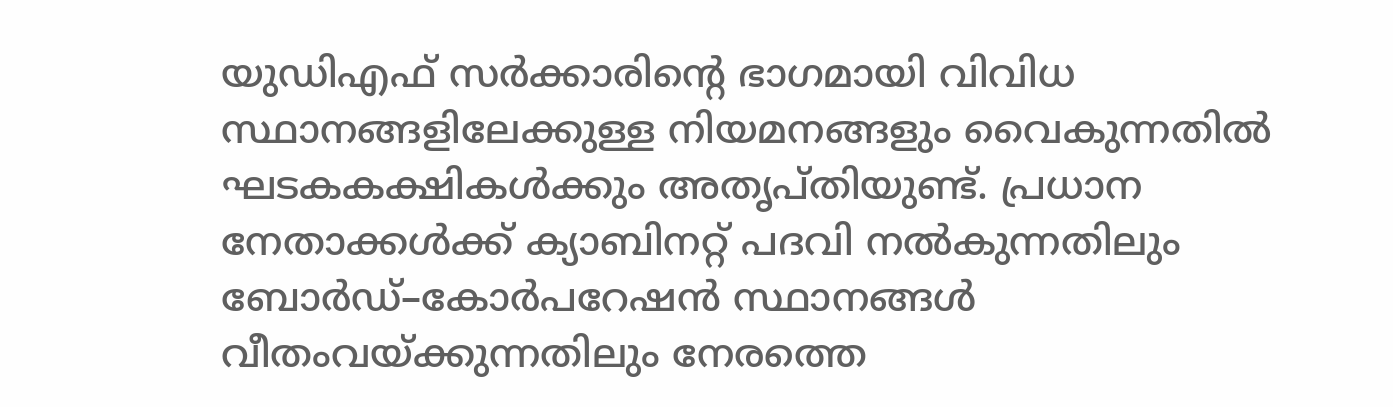യുഡിഎഫ് സർക്കാരിന്റെ ഭാഗമായി വിവിധ സ്ഥാനങ്ങളിലേക്കുള്ള നിയമനങ്ങളും വൈകുന്നതിൽ ഘടകകക്ഷികൾക്കും അതൃപ്തിയുണ്ട്. പ്രധാന നേതാക്കൾക്ക് ക്യാബിനറ്റ് പദവി നൽകുന്നതിലും ബോർഡ്–കോർപറേഷൻ സ്ഥാനങ്ങൾ വീതംവയ്ക്കുന്നതിലും നേരത്തെ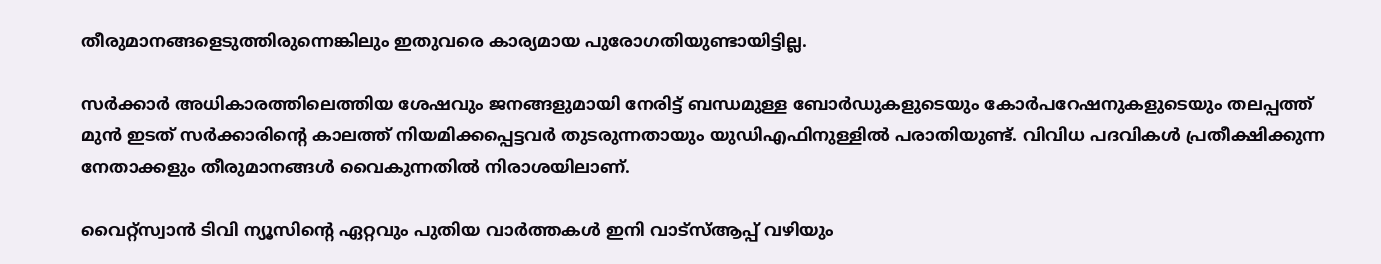തീരുമാനങ്ങളെടുത്തിരുന്നെങ്കിലും ഇതുവരെ കാര്യമായ പുരോഗതിയുണ്ടായിട്ടില്ല.

സർക്കാർ അധികാരത്തിലെത്തിയ ശേഷവും ജനങ്ങളുമായി നേരിട്ട് ബന്ധമുള്ള ബോർഡുകളുടെയും കോർപറേഷനുകളുടെയും തലപ്പത്ത് മുൻ ഇടത് സർക്കാരിന്റെ കാലത്ത് നിയമിക്കപ്പെട്ടവർ തുടരുന്നതായും യുഡിഎഫിനുള്ളിൽ പരാതിയുണ്ട്. വിവിധ പദവികൾ പ്രതീക്ഷിക്കുന്ന നേതാക്കളും തീരുമാനങ്ങൾ വൈകുന്നതിൽ നിരാശയിലാണ്.

വൈറ്റ്സ്വാൻ ടിവി ന്യൂസിന്റെ ഏറ്റവും പുതിയ വാർത്തകൾ ഇനി വാട്സ്ആപ്പ് വഴിയും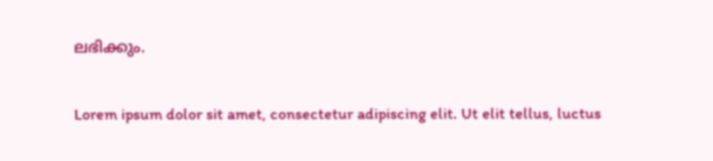ലഭിക്കും.

Lorem ipsum dolor sit amet, consectetur adipiscing elit. Ut elit tellus, luctus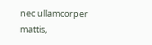nec ullamcorper mattis,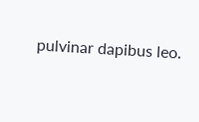pulvinar dapibus leo.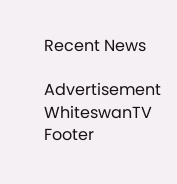Recent News

Advertisement
WhiteswanTV Footer